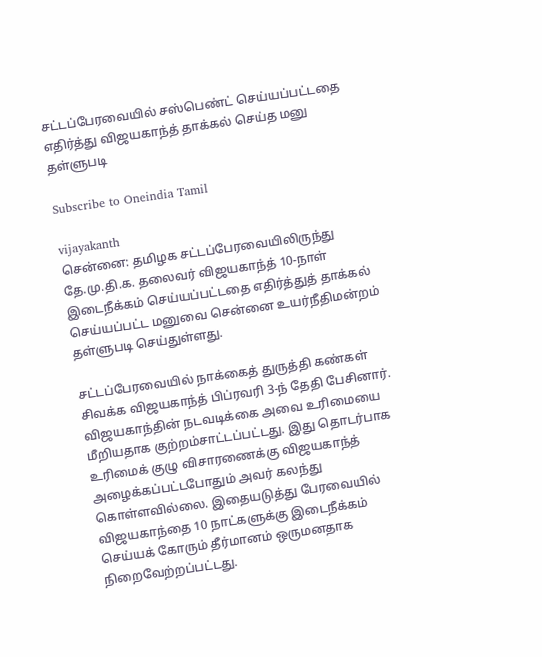சட்டப்பேரவையில் சஸ்பெண்ட் செய்யப்பட்டதை எதிர்த்து விஜயகாந்த் தாக்கல் செய்த மனு தள்ளுபடி

Subscribe to Oneindia Tamil

vijayakanth
சென்னை: தமிழக சட்டப்பேரவையிலிருந்து தே.மு.தி.க. தலைவர் விஜயகாந்த் 10-நாள் இடைநீக்கம் செய்யப்பட்டதை எதிர்த்துத் தாக்கல் செய்யப்பட்ட மனுவை சென்னை உயர்நீதிமன்றம் தள்ளுபடி செய்துள்ளது.

சட்டப்பேரவையில் நாக்கைத் துருத்தி கண்கள் சிவக்க விஜயகாந்த் பிப்ரவரி 3-ந் தேதி பேசினார். விஜயகாந்தின் நடவடிக்கை அவை உரிமையை மீறியதாக குற்றம்சாட்டப்பட்டது. இது தொடர்பாக உரிமைக் குழு விசாரணைக்கு விஜயகாந்த் அழைக்கப்பட்டபோதும் அவர் கலந்து கொள்ளவில்லை. இதையடுத்து பேரவையில் விஜயகாந்தை 10 நாட்களுக்கு இடைநீக்கம் செய்யக் கோரும் தீர்மானம் ஒருமனதாக நிறைவேற்றப்பட்டது.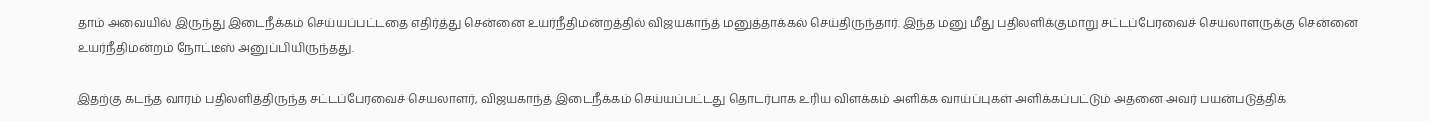தாம் அவையில் இருந்து இடைநீக்கம் செய்யப்பட்டதை எதிர்த்து சென்னை உயர்நீதிமன்றத்தில் விஜயகாந்த் மனுத்தாக்கல் செய்திருந்தார். இந்த மனு மீது பதிலளிக்குமாறு சட்டப்பேரவைச் செயலாளருக்கு சென்னை உயர்நீதிமன்றம் நோட்டீஸ் அனுப்பியிருந்தது.

இதற்கு கடந்த வாரம் பதிலளித்திருந்த சட்டப்பேரவைச் செயலாளர், விஜயகாந்த் இடைநீக்கம் செய்யப்பட்டது தொடர்பாக உரிய விளக்கம் அளிக்க வாய்ப்புகள் அளிக்கப்பட்டும் அதனை அவர் பயன்படுத்திக்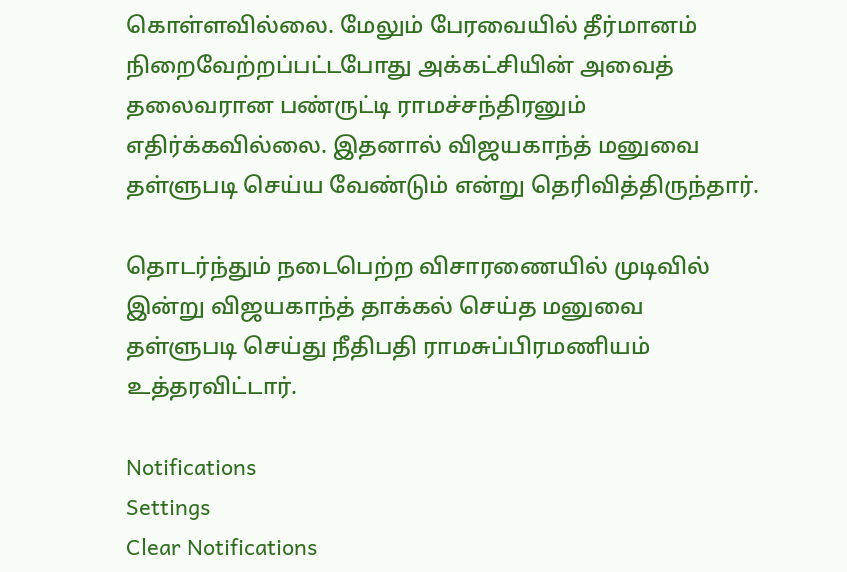கொள்ளவில்லை. மேலும் பேரவையில் தீர்மானம் நிறைவேற்றப்பட்டபோது அக்கட்சியின் அவைத் தலைவரான பண்ருட்டி ராமச்சந்திரனும் எதிர்க்கவில்லை. இதனால் விஜயகாந்த் மனுவை தள்ளுபடி செய்ய வேண்டும் என்று தெரிவித்திருந்தார்.

தொடர்ந்தும் நடைபெற்ற விசாரணையில் முடிவில் இன்று விஜயகாந்த் தாக்கல் செய்த மனுவை தள்ளுபடி செய்து நீதிபதி ராமசுப்பிரமணியம் உத்தரவிட்டார்.

Notifications
Settings
Clear Notifications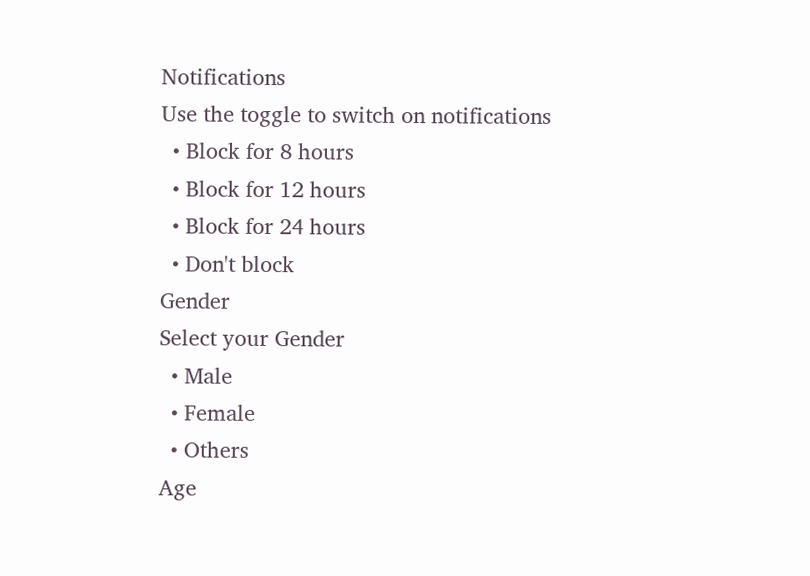Notifications
Use the toggle to switch on notifications
  • Block for 8 hours
  • Block for 12 hours
  • Block for 24 hours
  • Don't block
Gender
Select your Gender
  • Male
  • Female
  • Others
Age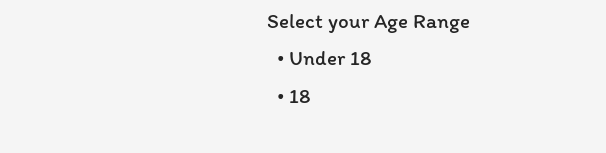Select your Age Range
  • Under 18
  • 18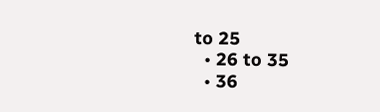to 25
  • 26 to 35
  • 36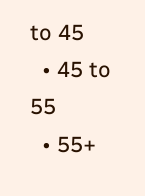to 45
  • 45 to 55
  • 55+